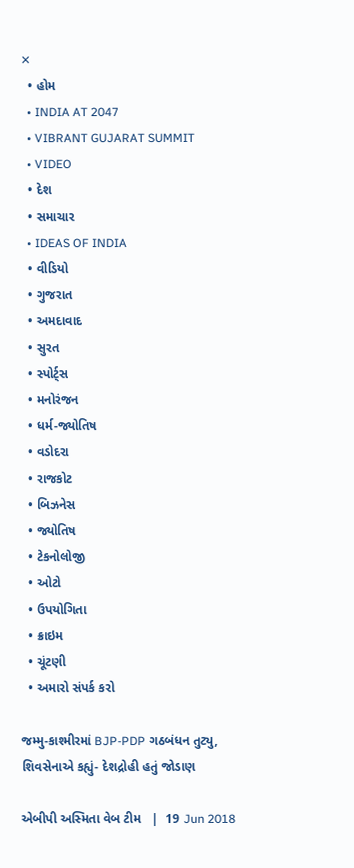✕
  • હોમ
  • INDIA AT 2047
  • VIBRANT GUJARAT SUMMIT
  • VIDEO
  • દેશ
  • સમાચાર
  • IDEAS OF INDIA
  • વીડિયો
  • ગુજરાત
  • અમદાવાદ
  • સુરત
  • સ્પોર્ટ્સ
  • મનોરંજન
  • ધર્મ-જ્યોતિષ
  • વડોદરા
  • રાજકોટ
  • બિઝનેસ
  • જ્યોતિષ
  • ટેકનોલોજી
  • ઓટો
  • ઉપયોગિતા
  • ક્રાઇમ
  • ચૂંટણી
  • અમારો સંપર્ક કરો

જમ્મુ-કાશ્મીરમાં BJP-PDP ગઠબંધન તુટ્યુ, શિવસેનાએ કહ્યું- દેશદ્રોહી હતું જોડાણ

એબીપી અસ્મિતા વેબ ટીમ   |  19 Jun 2018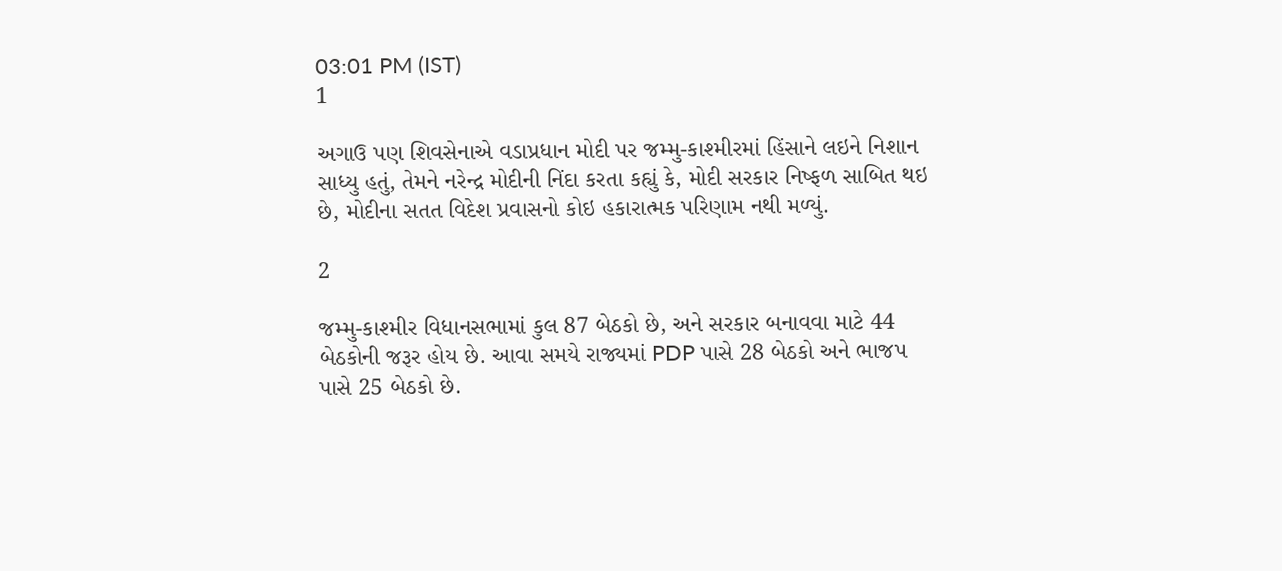03:01 PM (IST)
1

અગાઉ પણ શિવસેનાએ વડાપ્રધાન મોદી પર જમ્મુ-કાશ્મીરમાં હિંસાને લઇને નિશાન સાધ્યુ હતું, તેમને નરેન્દ્ર મોદીની નિંદા કરતા કહ્યું કે, મોદી સરકાર નિષ્ફળ સાબિત થઇ છે, મોદીના સતત વિદેશ પ્રવાસનો કોઇ હકારાત્મક પરિણામ નથી મળ્યું.

2

જમ્મુ-કાશ્મીર વિધાનસભામાં કુલ 87 બેઠકો છે, અને સરકાર બનાવવા માટે 44 બેઠકોની જરૂર હોય છે. આવા સમયે રાજ્યમાં PDP પાસે 28 બેઠકો અને ભાજપ પાસે 25 બેઠકો છે.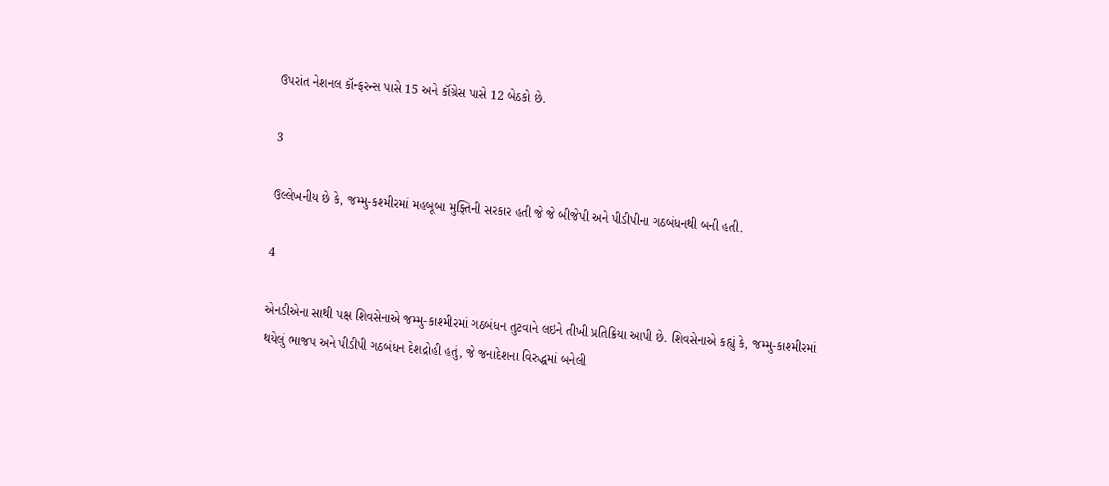ઉપરાંત નેશનલ કૉન્ફરન્સ પાસે 15 અને કૉંગ્રેસ પાસે 12 બેઠકો છે.

3

ઉલ્લેખનીય છે કે, જમ્મુ-કશ્મીરમાં મહબૂબા મુફ્તિની સરકાર હતી જે જે બીજેપી અને પીડીપીના ગઠબંધનથી બની હતી.

4

એનડીએના સાથી પક્ષ શિવસેનાએ જમ્મુ-કાશ્મીરમાં ગઠબંધન તુટવાને લઇને તીખી પ્રતિક્રિયા આપી છે. શિવસેનાએ કહ્યું કે, જમ્મુ-કાશ્મીરમાં થયેલું ભાજપ અને પીડીપી ગઠબંધન દેશદ્રોહી હતું, જે જનાદેશના વિરુદ્ધમાં બનેલી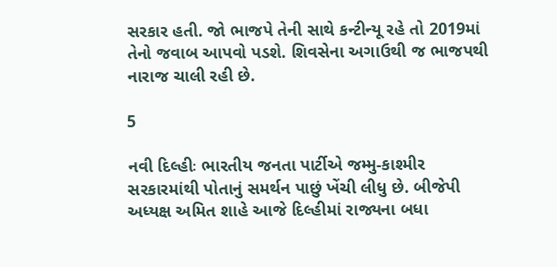સરકાર હતી. જો ભાજપે તેની સાથે કન્ટીન્યૂ રહે તો 2019માં તેનો જવાબ આપવો પડશે. શિવસેના અગાઉથી જ ભાજપથી નારાજ ચાલી રહી છે.

5

નવી દિલ્હીઃ ભારતીય જનતા પાર્ટીએ જમ્મુ-કાશ્મીર સરકારમાંથી પોતાનું સમર્થન પાછું ખેંચી લીધુ છે. બીજેપી અધ્યક્ષ અમિત શાહે આજે દિલ્હીમાં રાજ્યના બધા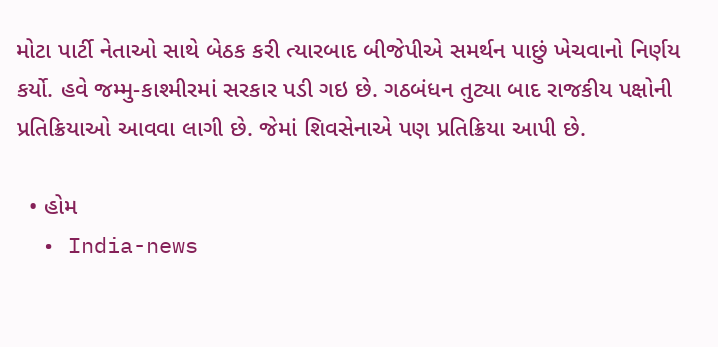મોટા પાર્ટી નેતાઓ સાથે બેઠક કરી ત્યારબાદ બીજેપીએ સમર્થન પાછું ખેચવાનો નિર્ણય કર્યો. હવે જમ્મુ-કાશ્મીરમાં સરકાર પડી ગઇ છે. ગઠબંધન તુટ્યા બાદ રાજકીય પક્ષોની પ્રતિક્રિયાઓ આવવા લાગી છે. જેમાં શિવસેનાએ પણ પ્રતિક્રિયા આપી છે.

  • હોમ
  • India-news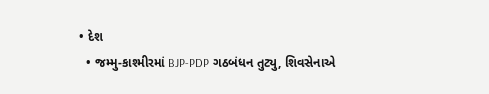• દેશ
  • જમ્મુ-કાશ્મીરમાં BJP-PDP ગઠબંધન તુટ્યુ, શિવસેનાએ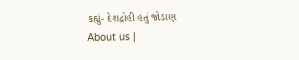કહ્યું- દેશદ્રોહી હતું જોડાણ
About us |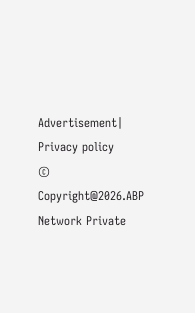Advertisement| Privacy policy
© Copyright@2026.ABP Network Private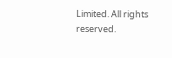Limited. All rights reserved.